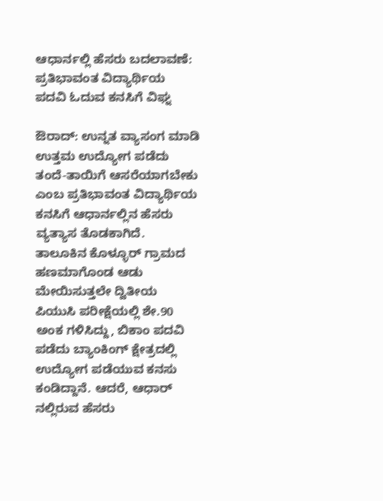ಆಧಾರ್ನಲ್ಲಿ ಹೆಸರು ಬದಲಾವಣೆ: ಪ್ರತಿಭಾವಂತ ವಿದ್ಯಾರ್ಥಿಯ ಪದವಿ ಓದುವ ಕನಸಿಗೆ ವಿಘ್ನ

ಔರಾದ್: ಉನ್ನತ ವ್ಯಾಸಂಗ ಮಾಡಿ ಉತ್ತಮ ಉದ್ಯೋಗ ಪಡೆದು ತಂದೆ-ತಾಯಿಗೆ ಆಸರೆಯಾಗಬೇಕು ಎಂಬ ಪ್ರತಿಭಾವಂತ ವಿದ್ಯಾರ್ಥಿಯ ಕನಸಿಗೆ ಆಧಾರ್ನಲ್ಲಿನ ಹೆಸರು ವ್ಯತ್ಯಾಸ ತೊಡಕಾಗಿದೆ.
ತಾಲೂಕಿನ ಕೊಳ್ಳೂರ್ ಗ್ರಾಮದ ಹಣಮಾಗೊಂಡ ಆಡು ಮೇಯಿಸುತ್ತಲೇ ದ್ವಿತೀಯ ಪಿಯುಸಿ ಪರೀಕ್ಷೆಯಲ್ಲಿ ಶೇ.90 ಅಂಕ ಗಳಿಸಿದ್ದು, ಬಿಕಾಂ ಪದವಿ ಪಡೆದು ಬ್ಯಾಂಕಿಂಗ್ ಕ್ಷೇತ್ರದಲ್ಲಿ ಉದ್ಯೋಗ ಪಡೆಯುವ ಕನಸು ಕಂಡಿದ್ದಾನೆ. ಆದರೆ, ಆಧಾರ್ ನಲ್ಲಿರುವ ಹೆಸರು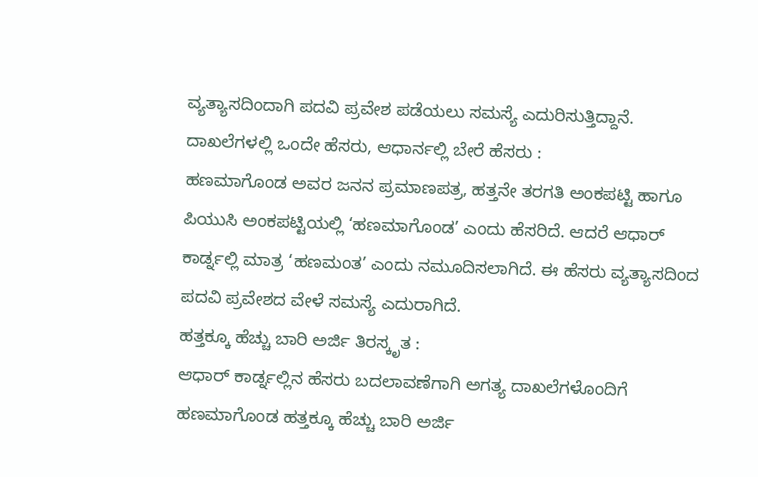ವ್ಯತ್ಯಾಸದಿಂದಾಗಿ ಪದವಿ ಪ್ರವೇಶ ಪಡೆಯಲು ಸಮಸ್ಯೆ ಎದುರಿಸುತ್ತಿದ್ದಾನೆ.
ದಾಖಲೆಗಳಲ್ಲಿ ಒಂದೇ ಹೆಸರು, ಆಧಾರ್ನಲ್ಲಿ ಬೇರೆ ಹೆಸರು :
ಹಣಮಾಗೊಂಡ ಅವರ ಜನನ ಪ್ರಮಾಣಪತ್ರ, ಹತ್ತನೇ ತರಗತಿ ಅಂಕಪಟ್ಟಿ ಹಾಗೂ ಪಿಯುಸಿ ಅಂಕಪಟ್ಟಿಯಲ್ಲಿ ‘ಹಣಮಾಗೊಂಡ’ ಎಂದು ಹೆಸರಿದೆ. ಆದರೆ ಆಧಾರ್ ಕಾರ್ಡ್ನಲ್ಲಿ ಮಾತ್ರ ‘ಹಣಮಂತ’ ಎಂದು ನಮೂದಿಸಲಾಗಿದೆ. ಈ ಹೆಸರು ವ್ಯತ್ಯಾಸದಿಂದ ಪದವಿ ಪ್ರವೇಶದ ವೇಳೆ ಸಮಸ್ಯೆ ಎದುರಾಗಿದೆ.
ಹತ್ತಕ್ಕೂ ಹೆಚ್ಚು ಬಾರಿ ಅರ್ಜಿ ತಿರಸ್ಕೃತ :
ಆಧಾರ್ ಕಾರ್ಡ್ನಲ್ಲಿನ ಹೆಸರು ಬದಲಾವಣೆಗಾಗಿ ಅಗತ್ಯ ದಾಖಲೆಗಳೊಂದಿಗೆ ಹಣಮಾಗೊಂಡ ಹತ್ತಕ್ಕೂ ಹೆಚ್ಚು ಬಾರಿ ಅರ್ಜಿ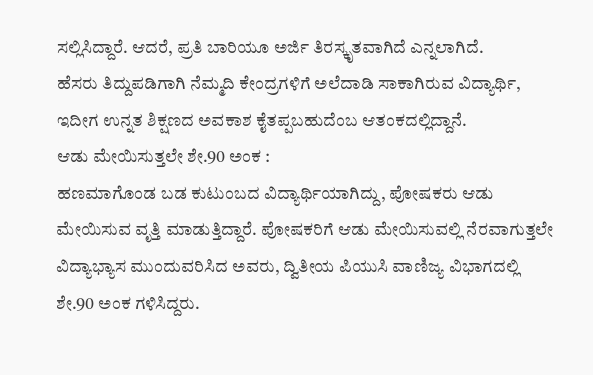ಸಲ್ಲಿಸಿದ್ದಾರೆ. ಆದರೆ, ಪ್ರತಿ ಬಾರಿಯೂ ಅರ್ಜಿ ತಿರಸ್ಕೃತವಾಗಿದೆ ಎನ್ನಲಾಗಿದೆ.
ಹೆಸರು ತಿದ್ದುಪಡಿಗಾಗಿ ನೆಮ್ಮದಿ ಕೇಂದ್ರಗಳಿಗೆ ಅಲೆದಾಡಿ ಸಾಕಾಗಿರುವ ವಿದ್ಯಾರ್ಥಿ, ಇದೀಗ ಉನ್ನತ ಶಿಕ್ಷಣದ ಅವಕಾಶ ಕೈತಪ್ಪಬಹುದೆಂಬ ಆತಂಕದಲ್ಲಿದ್ದಾನೆ.
ಆಡು ಮೇಯಿಸುತ್ತಲೇ ಶೇ.90 ಅಂಕ :
ಹಣಮಾಗೊಂಡ ಬಡ ಕುಟುಂಬದ ವಿದ್ಯಾರ್ಥಿಯಾಗಿದ್ದು, ಪೋಷಕರು ಆಡು ಮೇಯಿಸುವ ವೃತ್ತಿ ಮಾಡುತ್ತಿದ್ದಾರೆ. ಪೋಷಕರಿಗೆ ಆಡು ಮೇಯಿಸುವಲ್ಲಿ ನೆರವಾಗುತ್ತಲೇ ವಿದ್ಯಾಭ್ಯಾಸ ಮುಂದುವರಿಸಿದ ಅವರು, ದ್ವಿತೀಯ ಪಿಯುಸಿ ವಾಣಿಜ್ಯ ವಿಭಾಗದಲ್ಲಿ ಶೇ.90 ಅಂಕ ಗಳಿಸಿದ್ದರು.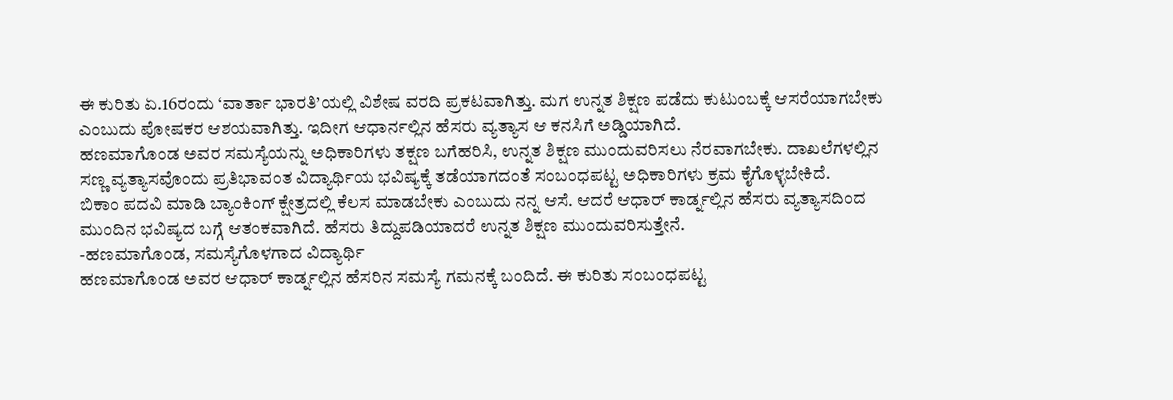ಈ ಕುರಿತು ಏ.16ರಂದು ‘ವಾರ್ತಾ ಭಾರತಿ’ಯಲ್ಲಿ ವಿಶೇಷ ವರದಿ ಪ್ರಕಟವಾಗಿತ್ತು. ಮಗ ಉನ್ನತ ಶಿಕ್ಷಣ ಪಡೆದು ಕುಟುಂಬಕ್ಕೆ ಆಸರೆಯಾಗಬೇಕು ಎಂಬುದು ಪೋಷಕರ ಆಶಯವಾಗಿತ್ತು. ಇದೀಗ ಆಧಾರ್ನಲ್ಲಿನ ಹೆಸರು ವ್ಯತ್ಯಾಸ ಆ ಕನಸಿಗೆ ಅಡ್ಡಿಯಾಗಿದೆ.
ಹಣಮಾಗೊಂಡ ಅವರ ಸಮಸ್ಯೆಯನ್ನು ಅಧಿಕಾರಿಗಳು ತಕ್ಷಣ ಬಗೆಹರಿಸಿ, ಉನ್ನತ ಶಿಕ್ಷಣ ಮುಂದುವರಿಸಲು ನೆರವಾಗಬೇಕು. ದಾಖಲೆಗಳಲ್ಲಿನ ಸಣ್ಣ ವ್ಯತ್ಯಾಸವೊಂದು ಪ್ರತಿಭಾವಂತ ವಿದ್ಯಾರ್ಥಿಯ ಭವಿಷ್ಯಕ್ಕೆ ತಡೆಯಾಗದಂತೆ ಸಂಬಂಧಪಟ್ಟ ಅಧಿಕಾರಿಗಳು ಕ್ರಮ ಕೈಗೊಳ್ಳಬೇಕಿದೆ.
ಬಿಕಾಂ ಪದವಿ ಮಾಡಿ ಬ್ಯಾಂಕಿಂಗ್ ಕ್ಷೇತ್ರದಲ್ಲಿ ಕೆಲಸ ಮಾಡಬೇಕು ಎಂಬುದು ನನ್ನ ಆಸೆ. ಆದರೆ ಆಧಾರ್ ಕಾರ್ಡ್ನಲ್ಲಿನ ಹೆಸರು ವ್ಯತ್ಯಾಸದಿಂದ ಮುಂದಿನ ಭವಿಷ್ಯದ ಬಗ್ಗೆ ಆತಂಕವಾಗಿದೆ. ಹೆಸರು ತಿದ್ದುಪಡಿಯಾದರೆ ಉನ್ನತ ಶಿಕ್ಷಣ ಮುಂದುವರಿಸುತ್ತೇನೆ.
-ಹಣಮಾಗೊಂಡ, ಸಮಸ್ಯೆಗೊಳಗಾದ ವಿದ್ಯಾರ್ಥಿ
ಹಣಮಾಗೊಂಡ ಅವರ ಆಧಾರ್ ಕಾರ್ಡ್ನಲ್ಲಿನ ಹೆಸರಿನ ಸಮಸ್ಯೆ ಗಮನಕ್ಕೆ ಬಂದಿದೆ. ಈ ಕುರಿತು ಸಂಬಂಧಪಟ್ಟ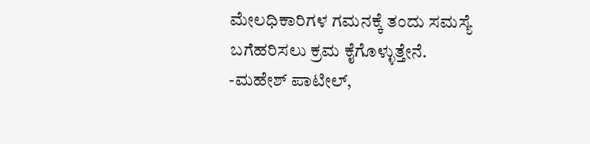ಮೇಲಧಿಕಾರಿಗಳ ಗಮನಕ್ಕೆ ತಂದು ಸಮಸ್ಯೆ ಬಗೆಹರಿಸಲು ಕ್ರಮ ಕೈಗೊಳ್ಳುತ್ತೇನೆ.
-ಮಹೇಶ್ ಪಾಟೀಲ್,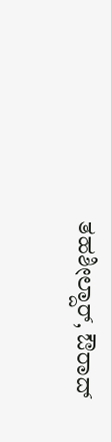ತಹಶೀಲ್ದಾರ್, ಔರಾದ್